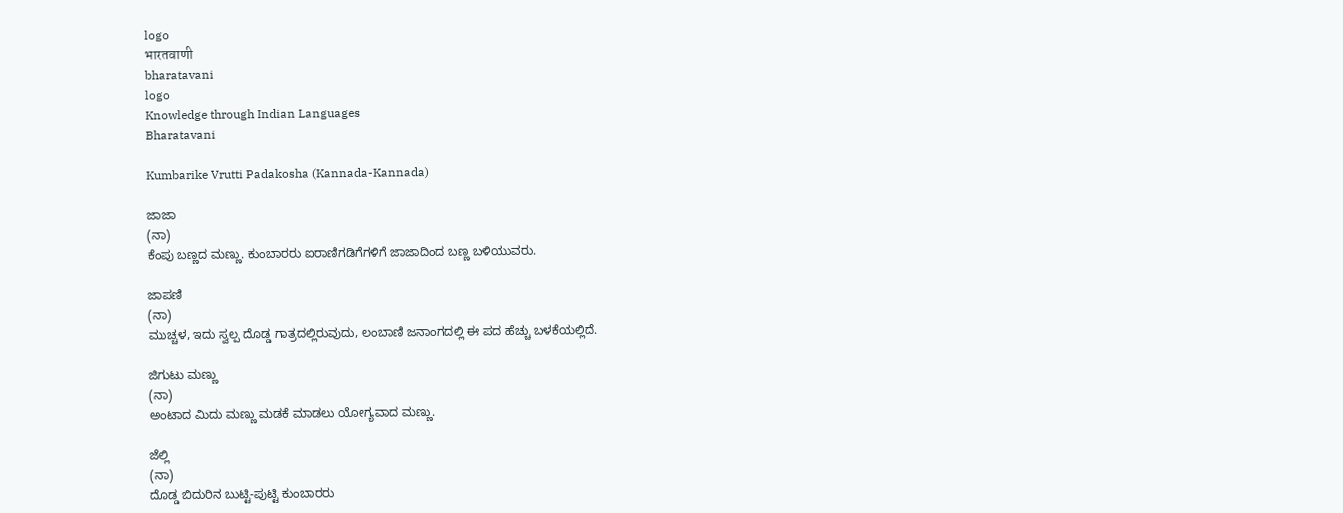logo
भारतवाणी
bharatavani
logo
Knowledge through Indian Languages
Bharatavani

Kumbarike Vrutti Padakosha (Kannada-Kannada)

ಜಾಜಾ
(ನಾ)
ಕೆಂಪು ಬಣ್ಣದ ಮಣ್ಣು. ಕುಂಬಾರರು ಐರಾಣಿಗಡಿಗೆಗಳಿಗೆ ಜಾಜಾದಿಂದ ಬಣ್ಣ ಬಳಿಯುವರು.

ಜಾಪಣಿ
(ನಾ)
ಮುಚ್ಚಳ, ಇದು ಸ್ವಲ್ಪ ದೊಡ್ಡ ಗಾತ್ರದಲ್ಲಿರುವುದು, ಲಂಬಾಣಿ ಜನಾಂಗದಲ್ಲಿ ಈ ಪದ ಹೆಚ್ಚು ಬಳಕೆಯಲ್ಲಿದೆ.

ಜಿಗುಟು ಮಣ್ಣು
(ನಾ)
ಅಂಟಾದ ಮಿದು ಮಣ್ಣು ಮಡಕೆ ಮಾಡಲು ಯೋಗ್ಯವಾದ ಮಣ್ಣು.

ಜೆಲ್ಲಿ
(ನಾ)
ದೊಡ್ಡ ಬಿದುರಿನ ಬುಟ್ಟಿ-ಪುಟ್ಟಿ ಕುಂಬಾರರು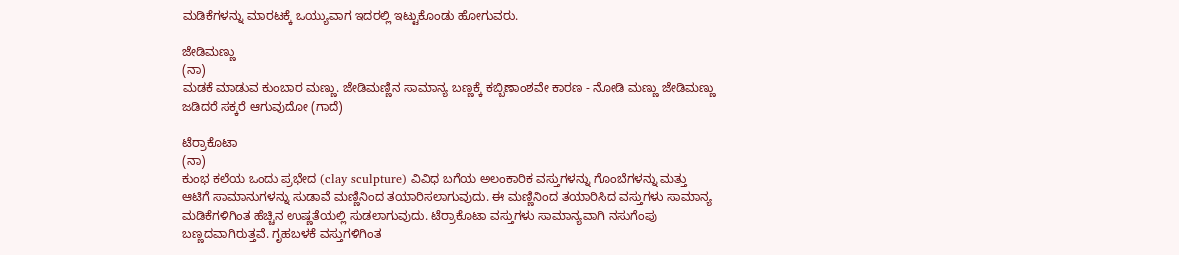ಮಡಿಕೆಗಳನ್ನು ಮಾರಟಕ್ಕೆ ಒಯ್ಯುವಾಗ ಇದರಲ್ಲಿ ಇಟ್ಟುಕೊಂಡು ಹೋಗುವರು.

ಜೇಡಿಮಣ್ಣು
(ನಾ)
ಮಡಕೆ ಮಾಡುವ ಕುಂಬಾರ ಮಣ್ಣು. ಜೇಡಿಮಣ್ಣಿನ ಸಾಮಾನ್ಯ ಬಣ್ಣಕ್ಕೆ ಕಬ್ಬಿಣಾಂಶವೇ ಕಾರಣ - ನೋಡಿ ಮಣ್ಣು ಜೇಡಿಮಣ್ಣು ಜಡಿದರೆ ಸಕ್ಕರೆ ಆಗುವುದೋ (ಗಾದೆ)

ಟೆರ್ರಾಕೊಟಾ
(ನಾ)
ಕುಂಭ ಕಲೆಯ ಒಂದು ಪ್ರಭೇದ (clay sculpture) ವಿವಿಧ ಬಗೆಯ ಅಲಂಕಾರಿಕ ವಸ್ತುಗಳನ್ನು ಗೊಂಬೆಗಳನ್ನು ಮತ್ತು ಆಟಿಗೆ ಸಾಮಾನುಗಳನ್ನು ಸುಡಾವೆ ಮಣ್ಣಿನಿಂದ ತಯಾರಿಸಲಾಗುವುದು. ಈ ಮಣ್ಣಿನಿಂದ ತಯಾರಿಸಿದ ವಸ್ತುಗಳು ಸಾಮಾನ್ಯ ಮಡಿಕೆಗಳಿಗಿಂತ ಹೆಚ್ಚಿನ ಉಷ್ಣತೆಯಲ್ಲಿ ಸುಡಲಾಗುವುದು. ಟೆರ್ರಾಕೊಟಾ ವಸ್ತುಗಳು ಸಾಮಾನ್ಯವಾಗಿ ನಸುಗೆಂಪು ಬಣ್ಣದವಾಗಿರುತ್ತವೆ. ಗೃಹಬಳಕೆ ವಸ್ತುಗಳಿಗಿಂತ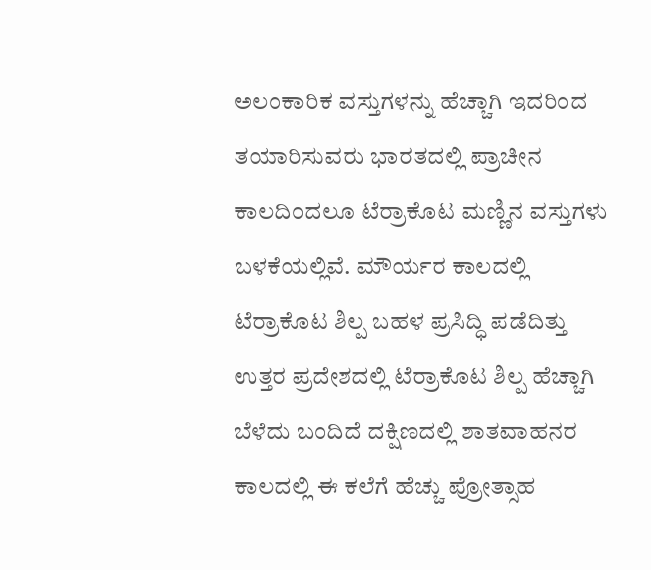ಅಲಂಕಾರಿಕ ವಸ್ತುಗಳನ್ನು ಹೆಚ್ಚಾಗಿ ಇದರಿಂದ ತಯಾರಿಸುವರು ಭಾರತದಲ್ಲಿ ಪ್ರಾಚೀನ ಕಾಲದಿಂದಲೂ ಟೆರ್ರಾಕೊಟ ಮಣ್ಣಿನ ವಸ್ತುಗಳು ಬಳಕೆಯಲ್ಲಿವೆ. ಮೌರ್ಯರ ಕಾಲದಲ್ಲಿ ಟೆರ್ರಾಕೊಟ ಶಿಲ್ಪ ಬಹಳ ಪ್ರಸಿದ್ಧಿ ಪಡೆದಿತ್ತು ಉತ್ತರ ಪ್ರದೇಶದಲ್ಲಿ ಟೆರ್ರಾಕೊಟ ಶಿಲ್ಪ ಹೆಚ್ಚಾಗಿ ಬೆಳೆದು ಬಂದಿದೆ ದಕ್ಷಿಣದಲ್ಲಿ ಶಾತವಾಹನರ ಕಾಲದಲ್ಲಿ ಈ ಕಲೆಗೆ ಹೆಚ್ಚು ಪ್ರೋತ್ಸಾಹ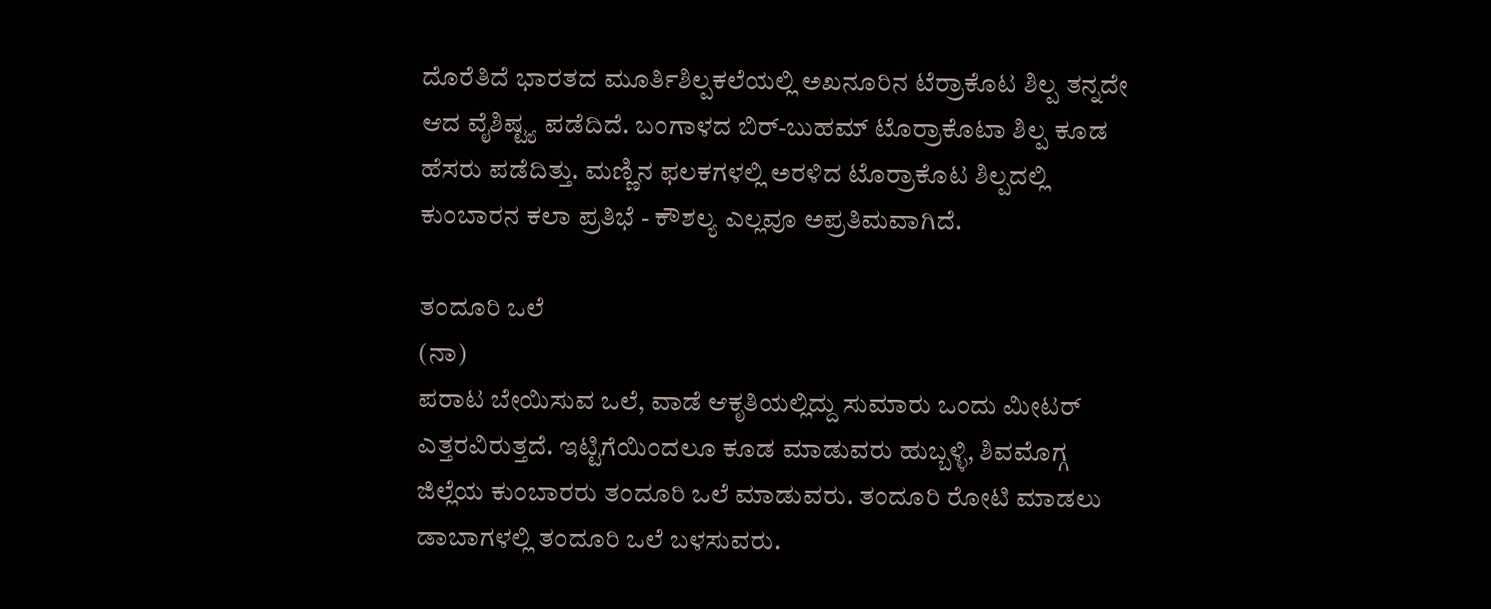ದೊರೆತಿದೆ ಭಾರತದ ಮೂರ್ತಿಶಿಲ್ಪಕಲೆಯಲ್ಲಿ ಅಖನೂರಿನ ಟೆರ್ರಾಕೊಟ ಶಿಲ್ಪ ತನ್ನದೇ ಆದ ವೈಶಿಷ್ಟ್ಯ ಪಡೆದಿದೆ. ಬಂಗಾಳದ ಬಿರ್-ಬುಹಮ್ ಟೊರ್ರಾಕೊಟಾ ಶಿಲ್ಪ ಕೂಡ ಹೆಸರು ಪಡೆದಿತ್ತು. ಮಣ್ಣಿನ ಫಲಕಗಳಲ್ಲಿ ಅರಳಿದ ಟೊರ್ರಾಕೊಟ ಶಿಲ್ಪದಲ್ಲಿ ಕುಂಬಾರನ ಕಲಾ ಪ್ರತಿಭೆ - ಕೌಶಲ್ಯ ಎಲ್ಲವೂ ಅಪ್ರತಿಮವಾಗಿದೆ.

ತಂದೂರಿ ಒಲೆ
(ನಾ)
ಪರಾಟ ಬೇಯಿಸುವ ಒಲೆ, ವಾಡೆ ಆಕೃತಿಯಲ್ಲಿದ್ದು ಸುಮಾರು ಒಂದು ಮೀಟರ್ ಎತ್ತರವಿರುತ್ತದೆ. ಇಟ್ಟಿಗೆಯಿಂದಲೂ ಕೂಡ ಮಾಡುವರು ಹುಬ್ಬಳ್ಳಿ, ಶಿವಮೊಗ್ಗ ಜಿಲ್ಲೆಯ ಕುಂಬಾರರು ತಂದೂರಿ ಒಲೆ ಮಾಡುವರು. ತಂದೂರಿ ರೋಟಿ ಮಾಡಲು ಡಾಬಾಗಳಲ್ಲಿ ತಂದೂರಿ ಒಲೆ ಬಳಸುವರು.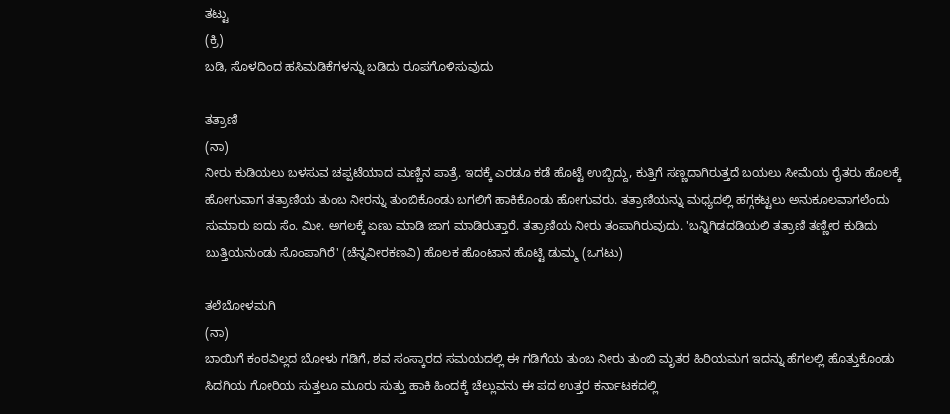ತಟ್ಟು
(ಕ್ರಿ)
ಬಡಿ, ಸೊಳದಿಂದ ಹಸಿಮಡಿಕೆಗಳನ್ನು ಬಡಿದು ರೂಪಗೊಳಿಸುವುದು

ತತ್ರಾಣಿ
(ನಾ)
ನೀರು ಕುಡಿಯಲು ಬಳಸುವ ಚಪ್ಪಟೆಯಾದ ಮಣ್ಣಿನ ಪಾತ್ರೆ. ಇದಕ್ಕೆ ಎರಡೂ ಕಡೆ ಹೊಟ್ಟೆ ಉಬ್ಬಿದ್ದು, ಕುತ್ತಿಗೆ ಸಣ್ಣದಾಗಿರುತ್ತದೆ ಬಯಲು ಸೀಮೆಯ ರೈತರು ಹೊಲಕ್ಕೆ ಹೋಗುವಾಗ ತತ್ರಾಣಿಯ ತುಂಬ ನೀರನ್ನು ತುಂಬಿಕೊಂಡು ಬಗಲಿಗೆ ಹಾಕಿಕೊಂಡು ಹೋಗುವರು. ತತ್ರಾಣಿಯನ್ನು ಮಧ್ಯದಲ್ಲಿ ಹಗ್ಗಕಟ್ಟಲು ಅನುಕೂಲವಾಗಲೆಂದು ಸುಮಾರು ಐದು ಸೆಂ. ಮೀ. ಅಗಲಕ್ಕೆ ಏಣು ಮಾಡಿ ಜಾಗ ಮಾಡಿರುತ್ತಾರೆ. ತತ್ರಾಣಿಯ ನೀರು ತಂಪಾಗಿರುವುದು. 'ಬನ್ನಿಗಿಡದಡಿಯಲಿ ತತ್ರಾಣಿ ತಣ್ಣೀರ ಕುಡಿದು ಬುತ್ತಿಯನುಂಡು ಸೊಂಪಾಗಿರೆ' (ಚೆನ್ನವೀರಕಣವಿ) ಹೊಲಕ ಹೊಂಟಾನ ಹೊಟ್ಟಿ ಡುಮ್ಮ (ಒಗಟು)

ತಲೆಬೋಳಮಗಿ
(ನಾ)
ಬಾಯಿಗೆ ಕಂಠವಿಲ್ಲದ ಬೋಳು ಗಡಿಗೆ, ಶವ ಸಂಸ್ಕಾರದ ಸಮಯದಲ್ಲಿ ಈ ಗಡಿಗೆಯ ತುಂಬ ನೀರು ತುಂಬಿ ಮೃತರ ಹಿರಿಯಮಗ ಇದನ್ನು ಹೆಗಲಲ್ಲಿ ಹೊತ್ತುಕೊಂಡು ಸಿದಗಿಯ ಗೋರಿಯ ಸುತ್ತಲೂ ಮೂರು ಸುತ್ತು ಹಾಕಿ ಹಿಂದಕ್ಕೆ ಚೆಲ್ಲುವನು ಈ ಪದ ಉತ್ತರ ಕರ್ನಾಟಕದಲ್ಲಿ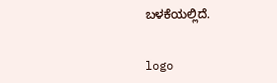ಬಳಕೆಯಲ್ಲಿದೆ.


logo